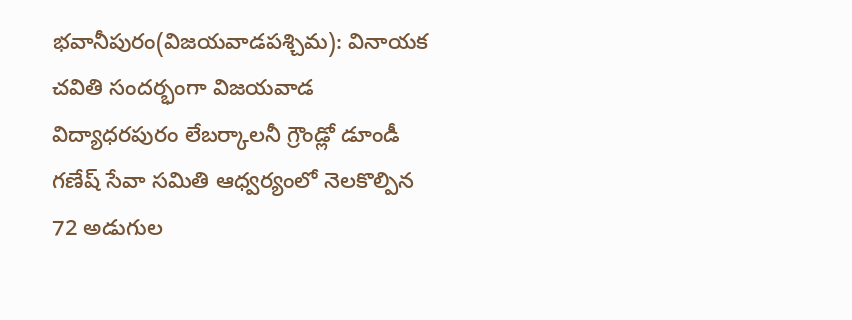భవానీపురం(విజయవాడపశ్చిమ): వినాయక చవితి సందర్భంగా విజయవాడ విద్యాధరపురం లేబర్కాలనీ గ్రౌండ్లో డూండీ గణేష్ సేవా సమితి ఆధ్వర్యంలో నెలకొల్పిన 72 అడుగుల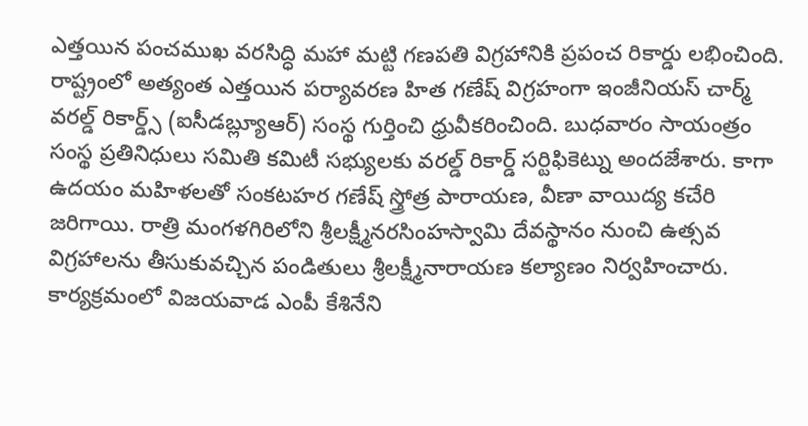ఎత్తయిన పంచముఖ వరసిద్ధి మహా మట్టి గణపతి విగ్రహానికి ప్రపంచ రికార్డు లభించింది. రాష్ట్రంలో అత్యంత ఎత్తయిన పర్యావరణ హిత గణేష్ విగ్రహంగా ఇంజీనియస్ చార్మ్ వరల్డ్ రికార్డ్స్ (ఐసీడబ్ల్యూఆర్) సంస్థ గుర్తించి ధ్రువీకరించింది. బుధవారం సాయంత్రం సంస్థ ప్రతినిధులు సమితి కమిటీ సభ్యులకు వరల్డ్ రికార్డ్ సర్టిఫికెట్ను అందజేశారు. కాగా ఉదయం మహిళలతో సంకటహర గణేష్ స్త్రోత్ర పారాయణ, వీణా వాయిద్య కచేరి జరిగాయి. రాత్రి మంగళగిరిలోని శ్రీలక్ష్మీనరసింహస్వామి దేవస్థానం నుంచి ఉత్సవ విగ్రహాలను తీసుకువచ్చిన పండితులు శ్రీలక్ష్మీనారాయణ కల్యాణం నిర్వహించారు. కార్యక్రమంలో విజయవాడ ఎంపీ కేశినేని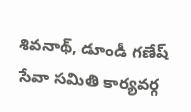శివనాథ్, డూండీ గణేష్ సేవా సమితి కార్యవర్గ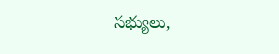సభ్యులు,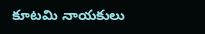కూటమి నాయకులు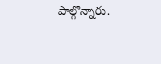పాల్గొన్నారు.